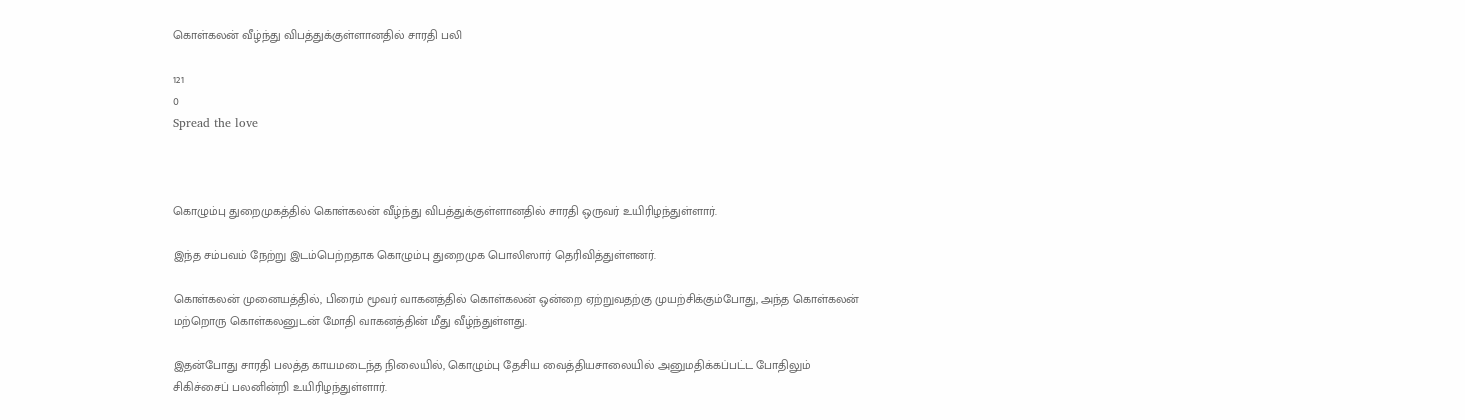கொள்கலன் வீழ்ந்து விபத்துக்குள்ளானதில் சாரதி பலி

121
0
Spread the love



கொழும்பு துறைமுகத்தில் கொள்கலன் வீழ்ந்து விபத்துக்குள்ளானதில் சாரதி ஒருவர் உயிரிழந்துள்ளார்.

இந்த சம்பவம் நேற்று இடம்பெற்றதாக கொழும்பு துறைமுக பொலிஸார் தெரிவித்துள்ளனர்.

கொள்கலன் முனையத்தில், பிரைம் மூவர் வாகனத்தில் கொள்கலன் ஒன்றை ஏற்றுவதற்கு முயற்சிக்கும்போது, அந்த கொள்கலன் மற்றொரு கொள்கலனுடன் மோதி வாகனத்தின் மீது வீழ்ந்துள்ளது.

இதன்போது சாரதி பலத்த காயமடைந்த நிலையில், கொழும்பு தேசிய வைத்தியசாலையில் அனுமதிக்கப்பட்ட போதிலும் சிகிச்சைப் பலனின்றி உயிரிழந்துள்ளார்.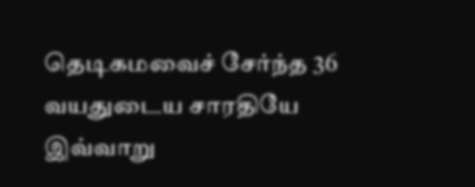தெடிகமவைச் சேர்ந்த 36 வயதுடைய சாரதியே இவ்வாறு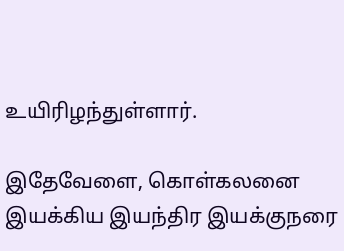உயிரிழந்துள்ளார்.

இதேவேளை, கொள்கலனை இயக்கிய இயந்திர இயக்குநரை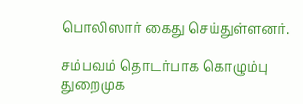பொலிஸார் கைது செய்துள்ளனர்.

சம்பவம் தொடர்பாக கொழும்பு துறைமுக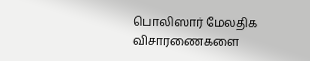பொலிஸார் மேலதிக விசாரணைகளை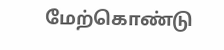மேற்கொண்டு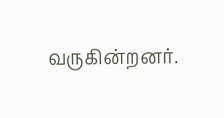வருகின்றனர்.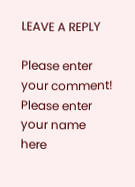LEAVE A REPLY

Please enter your comment!
Please enter your name here